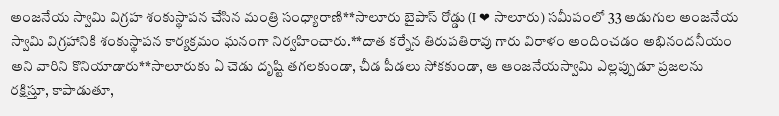అంజనేయ స్వామి విగ్రహ శంకుస్థాపన చేసిన మంత్రి సంధ్యారాణి**సాలూరు బైపాస్ రోడ్డు (I ❤ సాలూరు) సమీపంలో 33 అడుగుల అంజనేయ స్వామి విగ్రహానికి శంకుస్థాపన కార్యక్రమం ఘనంగా నిర్వహించారు.**దాత కర్నేన తిరుపతిరావు గారు విరాళం అందించడం అభినందనీయం అని వారిని కొనియాడారు**సాలూరుకు ఏ చెడు దృష్టి తగలకుండా, చీడ పీడలు సోకకుండా, ఆ ఆంజనేయస్వామి ఎల్లప్పుడూ ప్రజలను రక్షిస్తూ, కాపాడుతూ,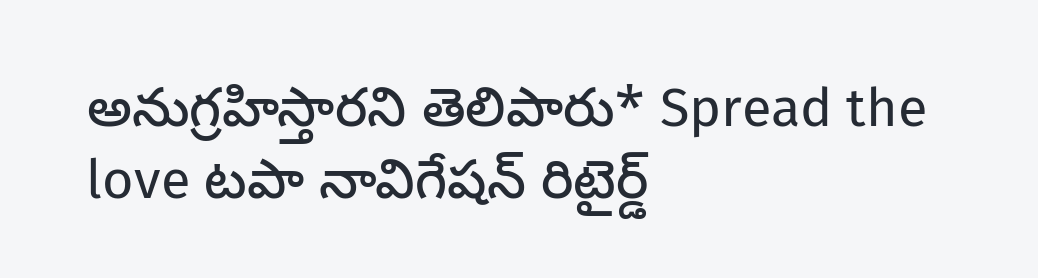అనుగ్రహిస్తారని తెలిపారు* Spread the love టపా నావిగేషన్ రిటైర్డ్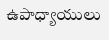ఉపాధ్యాయులు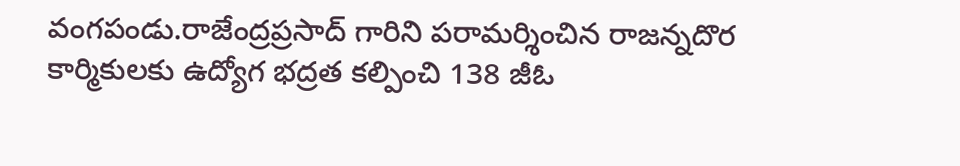వంగపండు.రాజేంద్రప్రసాద్ గారిని పరామర్శించిన రాజన్నదొర కార్మికులకు ఉద్యోగ భద్రత కల్పించి 138 జీఓ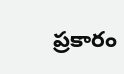ప్రకారం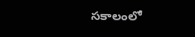సకాలంలో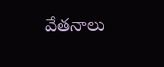వేతనాలు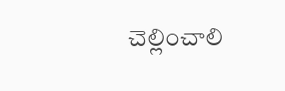చెల్లించాలి